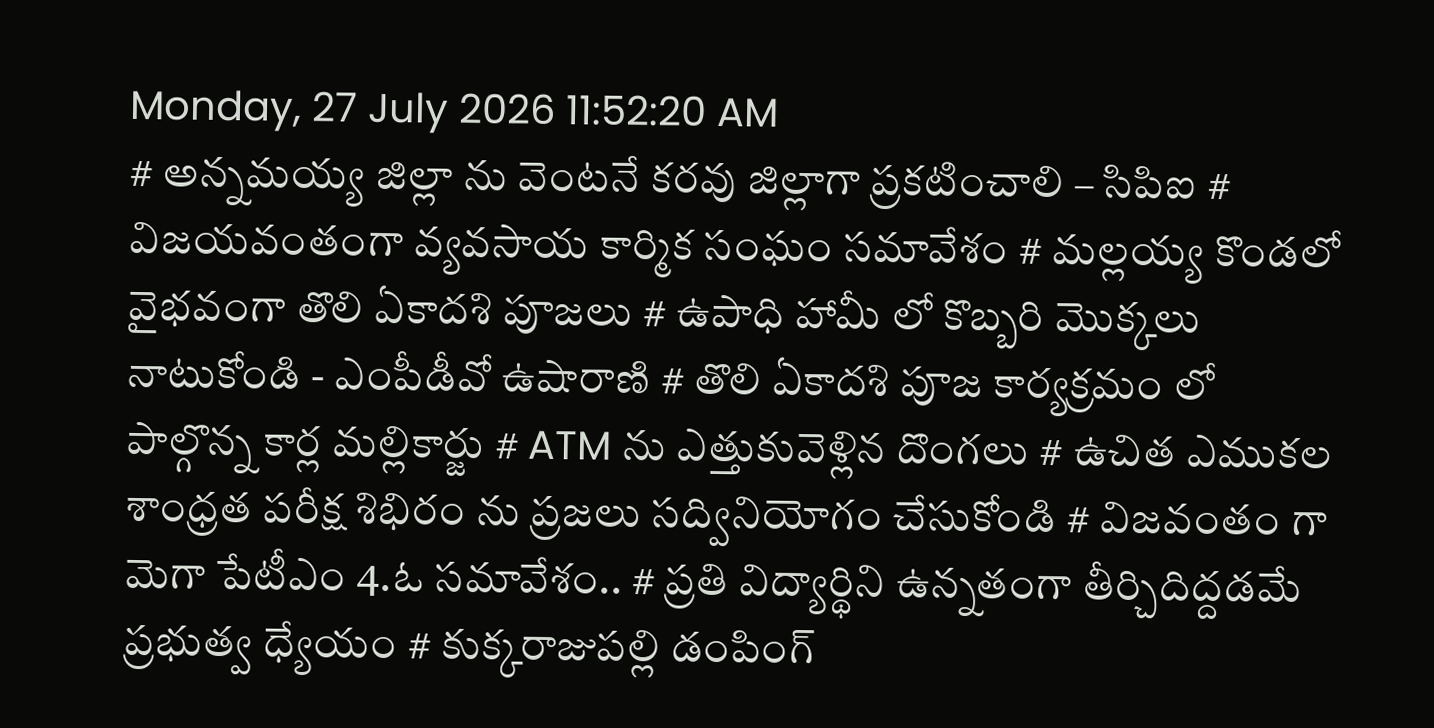Monday, 27 July 2026 11:52:20 AM
# అన్నమయ్య జిల్లా ను వెంటనే కరవు జిల్లాగా ప్రకటించాలి – సిపిఐ # విజయవంతంగా వ్యవసాయ కార్మిక సంఘం సమావేశం # మల్లయ్య కొండలో వైభవంగా తొలి ఏకాదశి పూజలు # ఉపాధి హామీ లో కొబ్బరి మొక్కలు నాటుకోండి - ఎంపీడీవో ఉషారాణి # తొలి ఏకాదశి పూజ కార్యక్రమం లో పాల్గొన్న కార్ల మల్లికార్జు # ATM ను ఎత్తుకువెళ్లిన దొంగలు # ఉచిత ఎముకల శాంధ్రత పరీక్ష శిభిరం ను ప్రజలు సద్వినియోగం చేసుకోండి # విజవంతం గా మెగా పేటీఎం 4.ఓ సమావేశం.. # ప్రతి విద్యార్థిని ఉన్నతంగా తీర్చిదిద్దడమే ప్రభుత్వ ధ్యేయం # కుక్కరాజుపల్లి డంపింగ్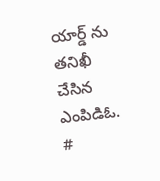యార్డ్ ను తనిఖీ చేసిన ఎంపిడిఓ. #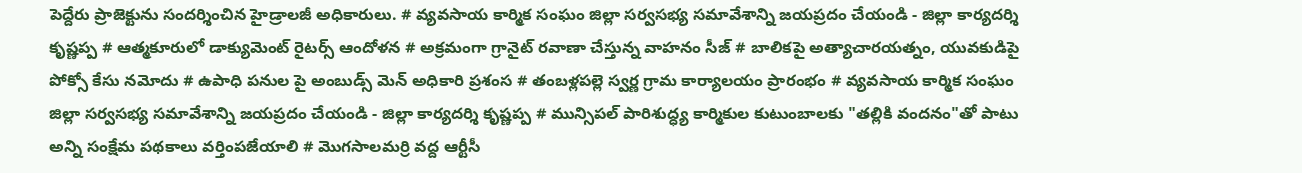పెద్దేరు ప్రాజెక్టును సందర్శించిన హైడ్రాలజీ అధికారులు. # వ్యవసాయ కార్మిక సంఘం జిల్లా సర్వసభ్య సమావేశాన్ని జయప్రదం చేయండి - జిల్లా కార్యదర్శి కృష్ణప్ప # ఆత్మకూరులో డాక్యుమెంట్ రైటర్స్ ఆందోళన # అక్రమంగా గ్రానైట్ రవాణా చేస్తున్న వాహనం సీజ్ # బాలికపై అత్యాచారయత్నం, యువకుడిపై పోక్సో కేసు నమోదు # ఉపాధి పనుల పై అంబుడ్స్ మెన్ అధికారి ప్రశంస # తంబళ్లపల్లె స్వర్ణ గ్రామ కార్యాలయం ప్రారంభం # వ్యవసాయ కార్మిక సంఘం జిల్లా సర్వసభ్య సమావేశాన్ని జయప్రదం చేయండి - జిల్లా కార్యదర్శి కృష్ణప్ప # మున్సిపల్ పారిశుద్ధ్య కార్మికుల కుటుంబాలకు "తల్లికి వందనం"తో పాటు అన్ని సంక్షేమ పథకాలు వర్తింపజేయాలి # మొగసాలమర్రి వద్ద ఆర్టీసీ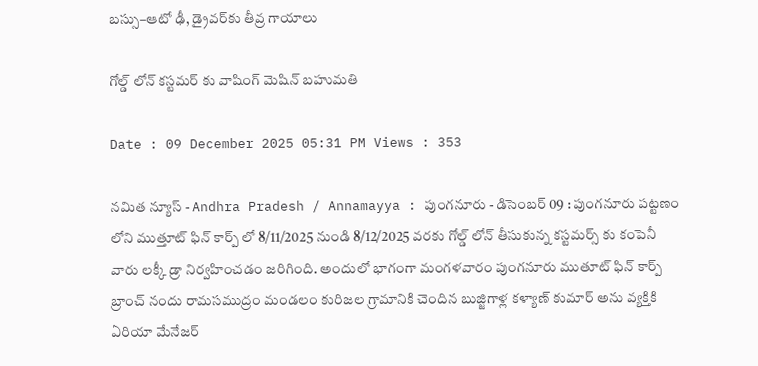బస్సు–ఆటో ఢీ, డ్రైవర్‌కు తీవ్ర గాయాలు

గోల్డ్ లోన్ కస్టమర్ కు వాషింగ్ మెషిన్ బహుమతి

Date : 09 December 2025 05:31 PM Views : 353

నమిత న్యూస్ - Andhra Pradesh / Annamayya : పుంగనూరు - డిసెంబర్ 09 : పుంగనూరు పట్టణం లోని ముత్తూట్ ఫిన్ కార్ప్ లో 8/11/2025 నుండి 8/12/2025 వరకు గోల్డ్ లోన్ తీసుకున్న కస్టమర్స్ కు కంపెనీ వారు లక్కీ డ్రా నిర్వహించడం జరిగింది. అందులో భాగంగా మంగళవారం పుంగనూరు ముతూట్ ఫిన్ కార్ప్ బ్రాంచ్ నందు రామసముద్రం మండలం కురిజల గ్రామానికి చెందిన బుజ్జిగాళ్ల కళ్యాణ్ కుమార్ అను వ్యక్తికి ఏరియా మేనేజర్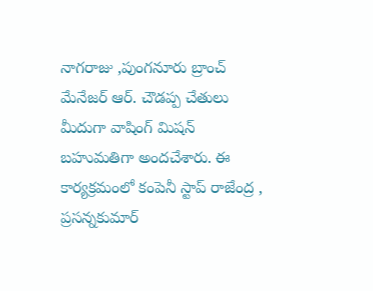నాగరాజు ,పుంగనూరు బ్రాంచ్ మేనేజర్ ఆర్. చౌడప్ప చేతులు మీదుగా వాషింగ్ మిషన్ బహుమతిగా అందచేశారు. ఈ కార్యక్రమంలో కంపెనీ స్టాప్ రాజేంద్ర , ప్రసన్నకుమార్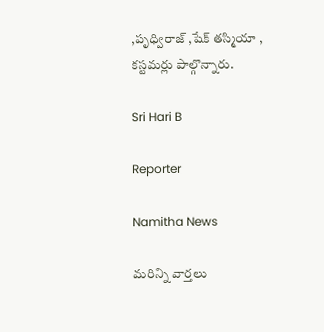,పృధ్విరాజ్ ,షేక్ తస్మియా , కస్టమర్లు పాల్గొన్నారు.

Sri Hari B

Reporter

Namitha News

మరిన్ని వార్తలు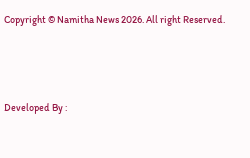Copyright © Namitha News 2026. All right Reserved.



Developed By :